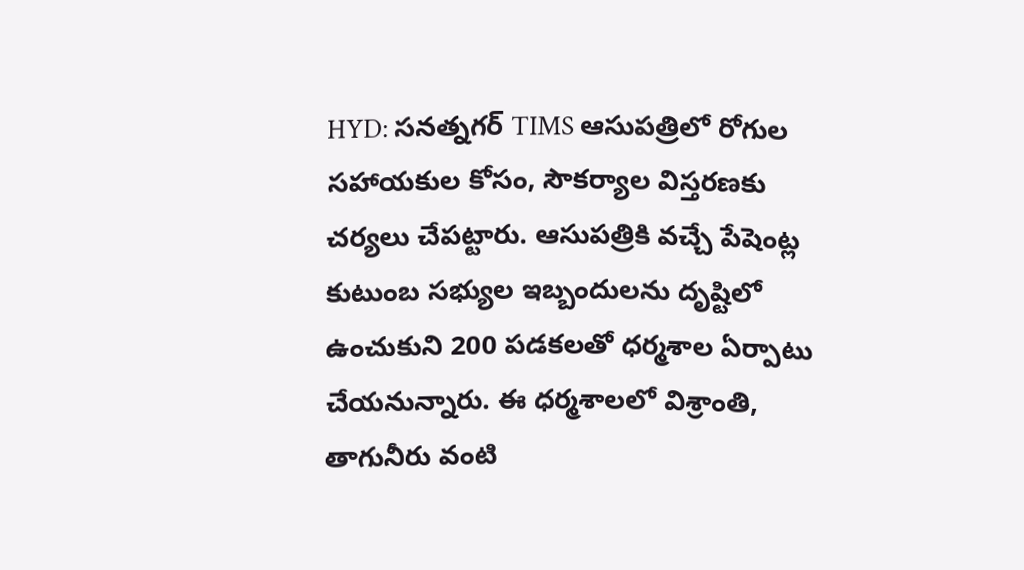HYD: సనత్నగర్ TIMS ఆసుపత్రిలో రోగుల సహాయకుల కోసం, సౌకర్యాల విస్తరణకు చర్యలు చేపట్టారు. ఆసుపత్రికి వచ్చే పేషెంట్ల కుటుంబ సభ్యుల ఇబ్బందులను దృష్టిలో ఉంచుకుని 200 పడకలతో ధర్మశాల ఏర్పాటు చేయనున్నారు. ఈ ధర్మశాలలో విశ్రాంతి, తాగునీరు వంటి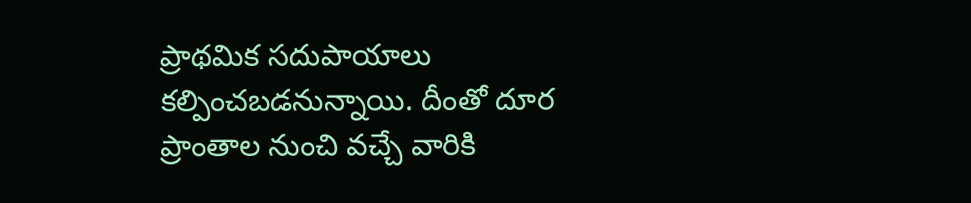ప్రాథమిక సదుపాయాలు కల్పించబడనున్నాయి. దీంతో దూర ప్రాంతాల నుంచి వచ్చే వారికి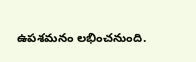ఉపశమనం లభించనుంది.